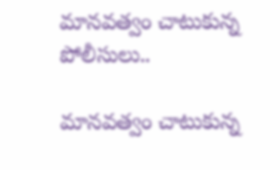మానవత్వం చాటుకున్న పోలీసులు..

మానవత్వం చాటుకున్న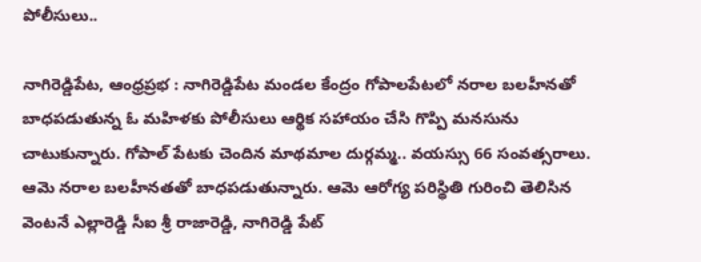పోలీసులు..

నాగిరెడ్డిపేట, ఆంధ్రప్రభ : నాగిరెడ్డిపేట మండల కేంద్రం గోపాలపేటలో నరాల బలహీనతో బాధపడుతున్న ఓ మహిళకు పోలీసులు ఆర్థిక సహాయం చేసి గొప్పి మనసును చాటుకున్నారు. గోపాల్ పేటకు చెందిన మాథమాల దుర్గమ్మ.. వయస్సు 66 సంవత్సరాలు. ఆమె నరాల బలహీనతతో బాధపడుతున్నారు. ఆమె ఆరోగ్య పరిస్థితి గురించి తెలిసిన వెంటనే ఎల్లారెడ్డి సీఐ శ్రీ రాజారెడ్డి, నాగిరెడ్డి పేట్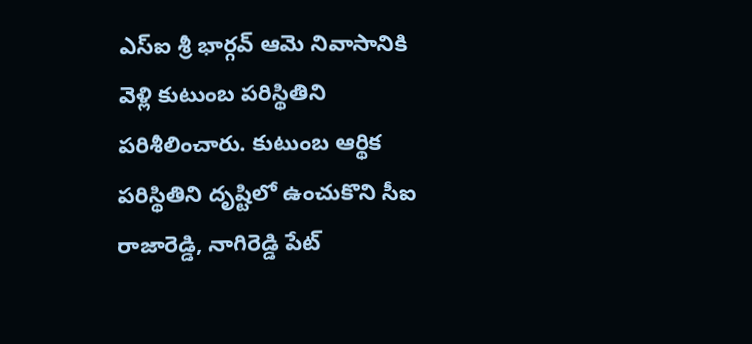ఎస్‌ఐ శ్రీ భార్గవ్ ఆమె నివాసానికి వెళ్లి కుటుంబ పరిస్థితిని పరిశీలించారు. కుటుంబ ఆర్థిక పరిస్థితిని దృష్టిలో ఉంచుకొని సీఐ రాజారెడ్డి, నాగిరెడ్డి పేట్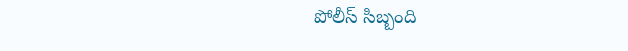పోలీస్ సిబ్బంది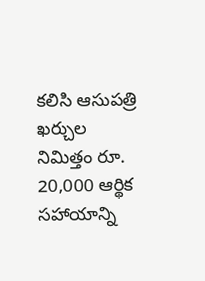కలిసి ఆసుపత్రి ఖర్చుల నిమిత్తం రూ. 20,000 ఆర్థిక సహాయాన్ని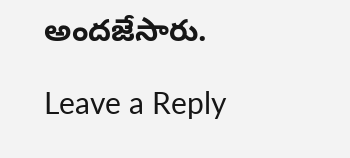అందజేసారు.

Leave a Reply